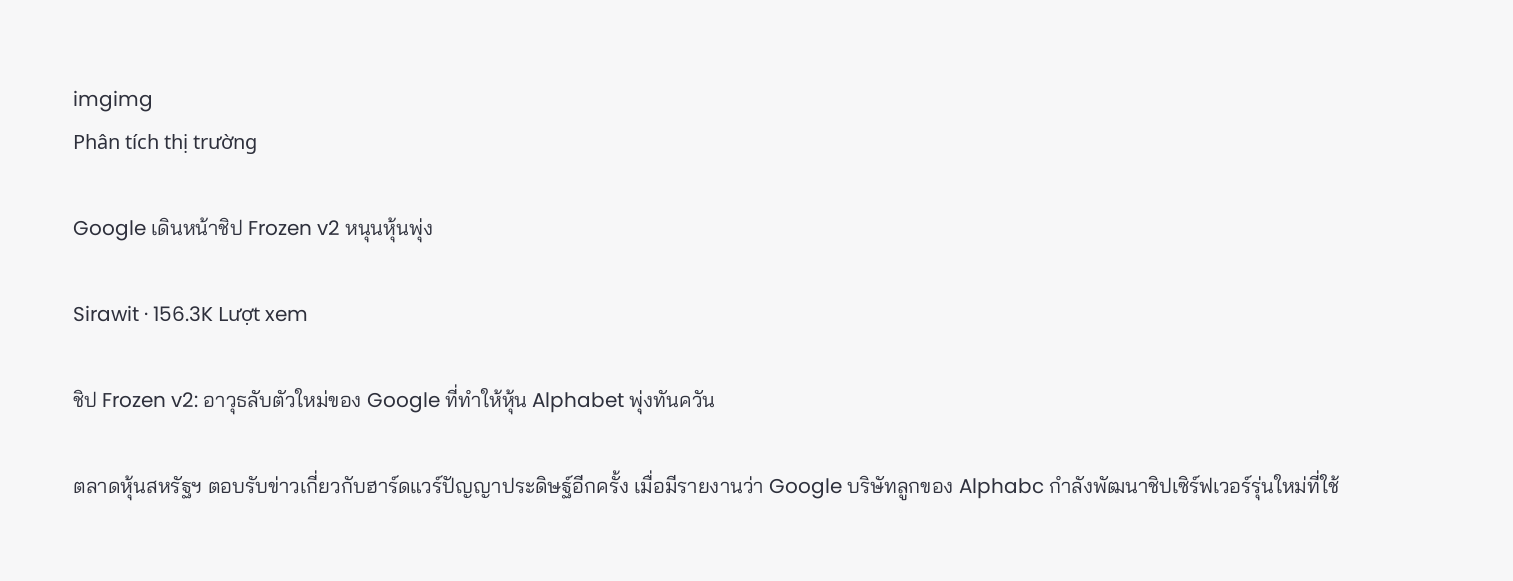imgimg
Phân tích thị trường

Google เดินหน้าชิป Frozen v2 หนุนหุ้นพุ่ง

Sirawit · 156.3K Lượt xem

ชิป Frozen v2: อาวุธลับตัวใหม่ของ Google ที่ทำให้หุ้น Alphabet พุ่งทันควัน

ตลาดหุ้นสหรัฐฯ ตอบรับข่าวเกี่ยวกับฮาร์ดแวร์ปัญญาประดิษฐ์อีกครั้ง เมื่อมีรายงานว่า Google บริษัทลูกของ Alphabc กำลังพัฒนาชิปเซิร์ฟเวอร์รุ่นใหม่ที่ใช้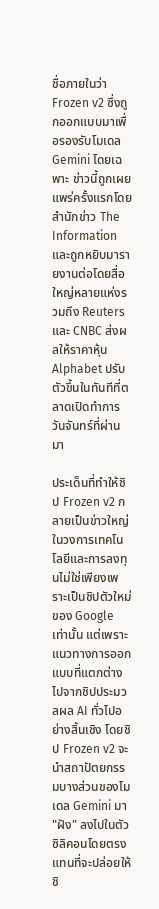ชื่อภายในว่า Frozen v2 ซึ่งถูกออกแบบมาเพื่อรองรับโมเดล Gemini โดยเฉพาะ ข่าวนี้ถูกเผยแพร่ครั้งแรกโดยสำนักข่าว The Information และถูกหยิบมารายงานต่อโดยสื่อใหญ่หลายแห่งรวมถึง Reuters และ CNBC ส่งผลให้ราคาหุ้น Alphabet ปรับตัวขึ้นในทันทีที่ตลาดเปิดทำการวันจันทร์ที่ผ่านมา

ประเด็นที่ทำให้ชิป Frozen v2 กลายเป็นข่าวใหญ่ในวงการเทคโนโลยีและการลงทุนไม่ใช่เพียงเพราะเป็นชิปตัวใหม่ของ Google เท่านั้น แต่เพราะแนวทางการออกแบบที่แตกต่างไปจากชิปประมวลผล AI ทั่วไปอย่างสิ้นเชิง โดยชิป Frozen v2 จะนำสถาปัตยกรรมบางส่วนของโมเดล Gemini มา "ฝัง" ลงไปในตัวซิลิคอนโดยตรง แทนที่จะปล่อยให้ชิ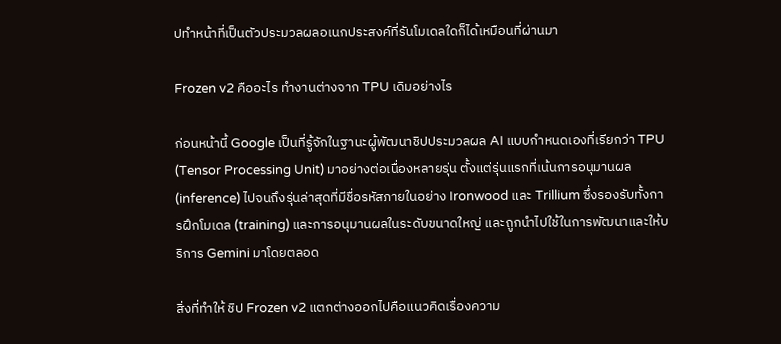ปทำหน้าที่เป็นตัวประมวลผลอเนกประสงค์ที่รันโมเดลใดก็ได้เหมือนที่ผ่านมา

Frozen v2 คืออะไร ทำงานต่างจาก TPU เดิมอย่างไร

ก่อนหน้านี้ Google เป็นที่รู้จักในฐานะผู้พัฒนาชิปประมวลผล AI แบบกำหนดเองที่เรียกว่า TPU (Tensor Processing Unit) มาอย่างต่อเนื่องหลายรุ่น ตั้งแต่รุ่นแรกที่เน้นการอนุมานผล (inference) ไปจนถึงรุ่นล่าสุดที่มีชื่อรหัสภายในอย่าง Ironwood และ Trillium ซึ่งรองรับทั้งการฝึกโมเดล (training) และการอนุมานผลในระดับขนาดใหญ่ และถูกนำไปใช้ในการพัฒนาและให้บริการ Gemini มาโดยตลอด

สิ่งที่ทำให้ ชิป Frozen v2 แตกต่างออกไปคือแนวคิดเรื่องความ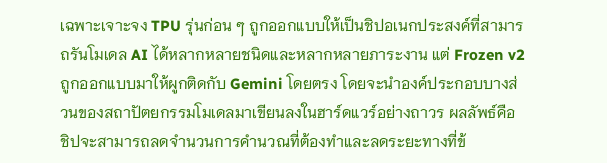เฉพาะเจาะจง TPU รุ่นก่อน ๆ ถูกออกแบบให้เป็นชิปอเนกประสงค์ที่สามารถรันโมเดล AI ได้หลากหลายชนิดและหลากหลายภาระงาน แต่ Frozen v2 ถูกออกแบบมาให้ผูกติดกับ Gemini โดยตรง โดยจะนำองค์ประกอบบางส่วนของสถาปัตยกรรมโมเดลมาเขียนลงในฮาร์ดแวร์อย่างถาวร ผลลัพธ์คือชิปจะสามารถลดจำนวนการคำนวณที่ต้องทำและลดระยะทางที่ข้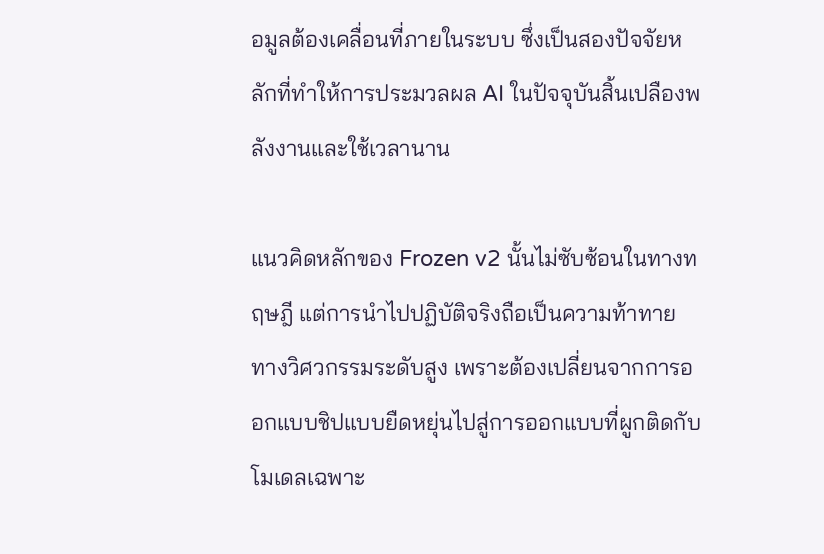อมูลต้องเคลื่อนที่ภายในระบบ ซึ่งเป็นสองปัจจัยหลักที่ทำให้การประมวลผล AI ในปัจจุบันสิ้นเปลืองพลังงานและใช้เวลานาน

แนวคิดหลักของ Frozen v2 นั้นไม่ซับซ้อนในทางทฤษฎี แต่การนำไปปฏิบัติจริงถือเป็นความท้าทายทางวิศวกรรมระดับสูง เพราะต้องเปลี่ยนจากการออกแบบชิปแบบยืดหยุ่นไปสู่การออกแบบที่ผูกติดกับโมเดลเฉพาะ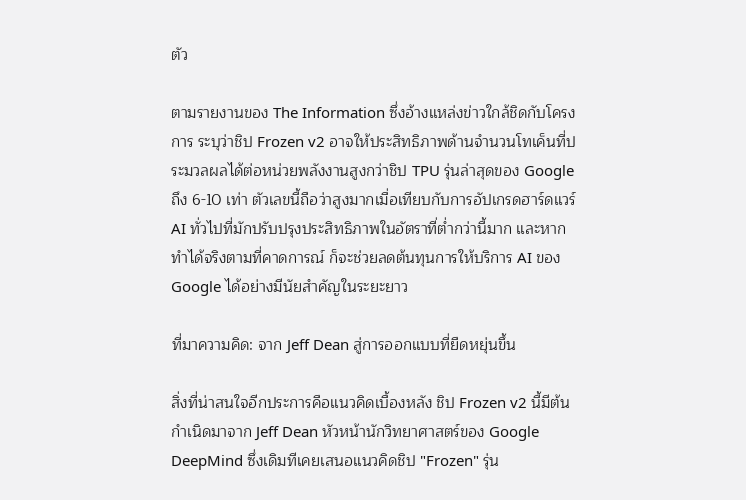ตัว

ตามรายงานของ The Information ซึ่งอ้างแหล่งข่าวใกล้ชิดกับโครงการ ระบุว่าชิป Frozen v2 อาจให้ประสิทธิภาพด้านจำนวนโทเค็นที่ประมวลผลได้ต่อหน่วยพลังงานสูงกว่าชิป TPU รุ่นล่าสุดของ Google ถึง 6-10 เท่า ตัวเลขนี้ถือว่าสูงมากเมื่อเทียบกับการอัปเกรดฮาร์ดแวร์ AI ทั่วไปที่มักปรับปรุงประสิทธิภาพในอัตราที่ต่ำกว่านี้มาก และหากทำได้จริงตามที่คาดการณ์ ก็จะช่วยลดต้นทุนการให้บริการ AI ของ Google ได้อย่างมีนัยสำคัญในระยะยาว

ที่มาความคิด: จาก Jeff Dean สู่การออกแบบที่ยืดหยุ่นขึ้น

สิ่งที่น่าสนใจอีกประการคือแนวคิดเบื้องหลัง ชิป Frozen v2 นี้มีต้นกำเนิดมาจาก Jeff Dean หัวหน้านักวิทยาศาสตร์ของ Google DeepMind ซึ่งเดิมทีเคยเสนอแนวคิดชิป "Frozen" รุ่น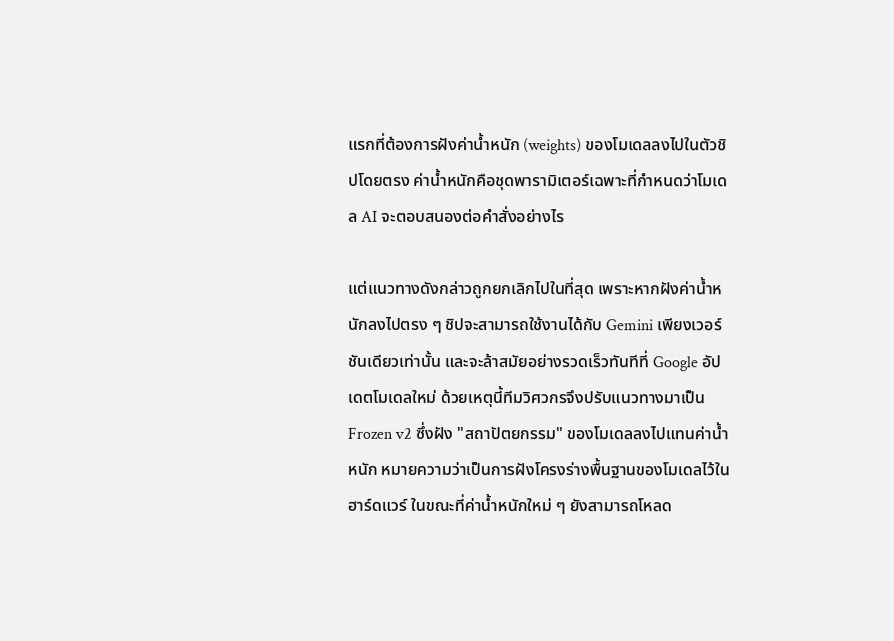แรกที่ต้องการฝังค่าน้ำหนัก (weights) ของโมเดลลงไปในตัวชิปโดยตรง ค่าน้ำหนักคือชุดพารามิเตอร์เฉพาะที่กำหนดว่าโมเดล AI จะตอบสนองต่อคำสั่งอย่างไร

แต่แนวทางดังกล่าวถูกยกเลิกไปในที่สุด เพราะหากฝังค่าน้ำหนักลงไปตรง ๆ ชิปจะสามารถใช้งานได้กับ Gemini เพียงเวอร์ชันเดียวเท่านั้น และจะล้าสมัยอย่างรวดเร็วทันทีที่ Google อัปเดตโมเดลใหม่ ด้วยเหตุนี้ทีมวิศวกรจึงปรับแนวทางมาเป็น Frozen v2 ซึ่งฝัง "สถาปัตยกรรม" ของโมเดลลงไปแทนค่าน้ำหนัก หมายความว่าเป็นการฝังโครงร่างพื้นฐานของโมเดลไว้ในฮาร์ดแวร์ ในขณะที่ค่าน้ำหนักใหม่ ๆ ยังสามารถโหลด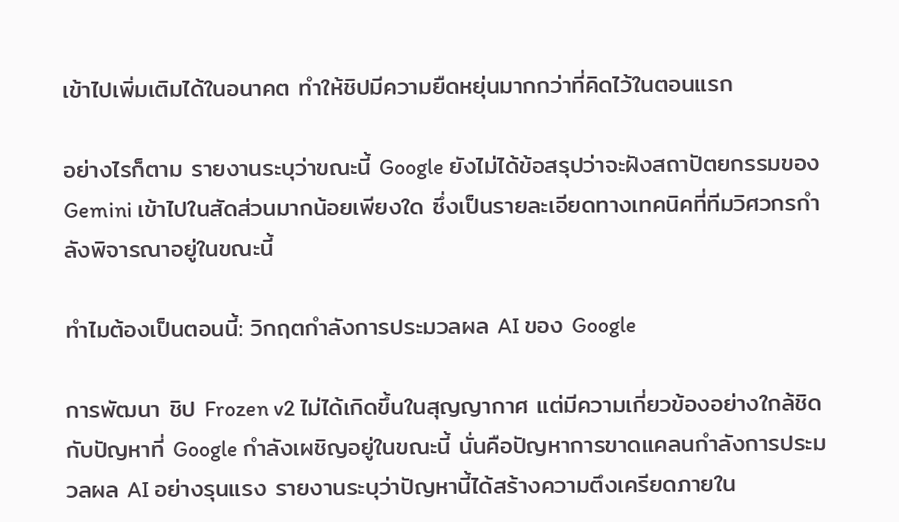เข้าไปเพิ่มเติมได้ในอนาคต ทำให้ชิปมีความยืดหยุ่นมากกว่าที่คิดไว้ในตอนแรก

อย่างไรก็ตาม รายงานระบุว่าขณะนี้ Google ยังไม่ได้ข้อสรุปว่าจะฝังสถาปัตยกรรมของ Gemini เข้าไปในสัดส่วนมากน้อยเพียงใด ซึ่งเป็นรายละเอียดทางเทคนิคที่ทีมวิศวกรกำลังพิจารณาอยู่ในขณะนี้

ทำไมต้องเป็นตอนนี้: วิกฤตกำลังการประมวลผล AI ของ Google

การพัฒนา ชิป Frozen v2 ไม่ได้เกิดขึ้นในสุญญากาศ แต่มีความเกี่ยวข้องอย่างใกล้ชิดกับปัญหาที่ Google กำลังเผชิญอยู่ในขณะนี้ นั่นคือปัญหาการขาดแคลนกำลังการประมวลผล AI อย่างรุนแรง รายงานระบุว่าปัญหานี้ได้สร้างความตึงเครียดภายใน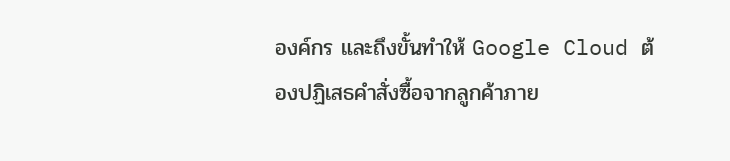องค์กร และถึงขั้นทำให้ Google Cloud ต้องปฏิเสธคำสั่งซื้อจากลูกค้าภาย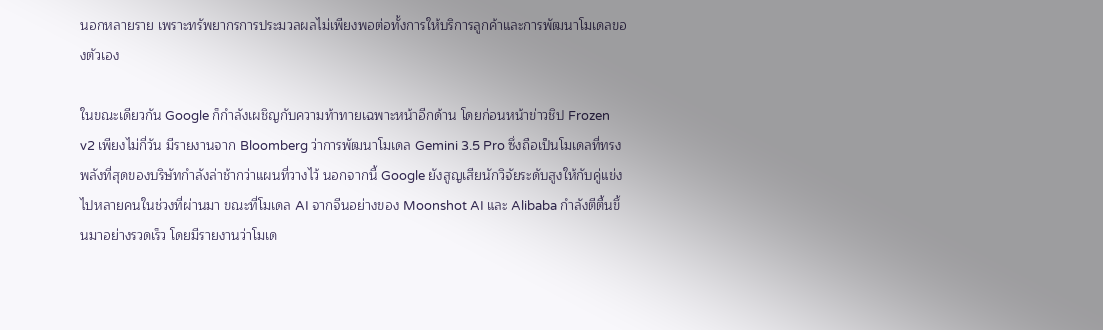นอกหลายราย เพราะทรัพยากรการประมวลผลไม่เพียงพอต่อทั้งการให้บริการลูกค้าและการพัฒนาโมเดลของตัวเอง

ในขณะเดียวกัน Google ก็กำลังเผชิญกับความท้าทายเฉพาะหน้าอีกด้าน โดยก่อนหน้าข่าวชิป Frozen v2 เพียงไม่กี่วัน มีรายงานจาก Bloomberg ว่าการพัฒนาโมเดล Gemini 3.5 Pro ซึ่งถือเป็นโมเดลที่ทรงพลังที่สุดของบริษัทกำลังล่าช้ากว่าแผนที่วางไว้ นอกจากนี้ Google ยังสูญเสียนักวิจัยระดับสูงให้กับคู่แข่งไปหลายคนในช่วงที่ผ่านมา ขณะที่โมเดล AI จากจีนอย่างของ Moonshot AI และ Alibaba กำลังตีตื้นขึ้นมาอย่างรวดเร็ว โดยมีรายงานว่าโมเด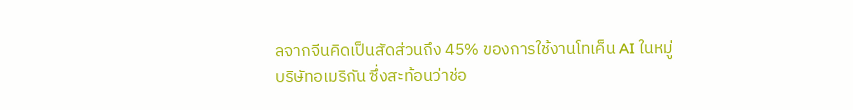ลจากจีนคิดเป็นสัดส่วนถึง 45% ของการใช้งานโทเค็น AI ในหมู่บริษัทอเมริกัน ซึ่งสะท้อนว่าช่อ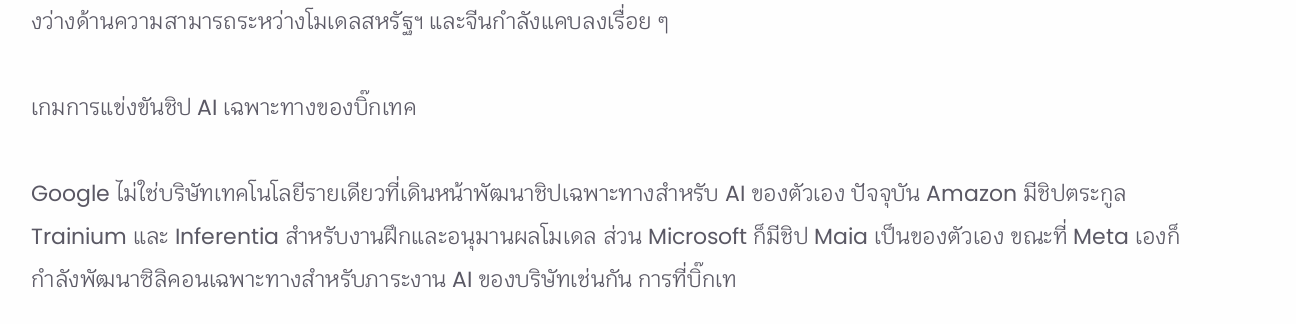งว่างด้านความสามารถระหว่างโมเดลสหรัฐฯ และจีนกำลังแคบลงเรื่อย ๆ

เกมการแข่งขันชิป AI เฉพาะทางของบิ๊กเทค

Google ไม่ใช่บริษัทเทคโนโลยีรายเดียวที่เดินหน้าพัฒนาชิปเฉพาะทางสำหรับ AI ของตัวเอง ปัจจุบัน Amazon มีชิปตระกูล Trainium และ Inferentia สำหรับงานฝึกและอนุมานผลโมเดล ส่วน Microsoft ก็มีชิป Maia เป็นของตัวเอง ขณะที่ Meta เองก็กำลังพัฒนาซิลิคอนเฉพาะทางสำหรับภาระงาน AI ของบริษัทเช่นกัน การที่บิ๊กเท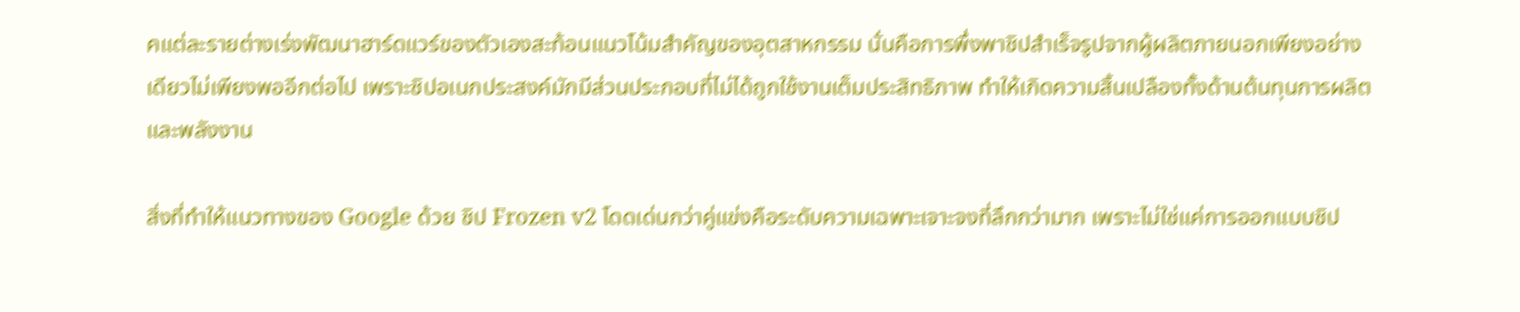คแต่ละรายต่างเร่งพัฒนาฮาร์ดแวร์ของตัวเองสะท้อนแนวโน้มสำคัญของอุตสาหกรรม นั่นคือการพึ่งพาชิปสำเร็จรูปจากผู้ผลิตภายนอกเพียงอย่างเดียวไม่เพียงพออีกต่อไป เพราะชิปอเนกประสงค์มักมีส่วนประกอบที่ไม่ได้ถูกใช้งานเต็มประสิทธิภาพ ทำให้เกิดความสิ้นเปลืองทั้งด้านต้นทุนการผลิตและพลังงาน

สิ่งที่ทำให้แนวทางของ Google ด้วย ชิป Frozen v2 โดดเด่นกว่าคู่แข่งคือระดับความเฉพาะเจาะจงที่ลึกกว่ามาก เพราะไม่ใช่แค่การออกแบบชิป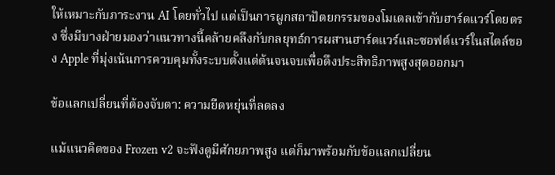ให้เหมาะกับภาระงาน AI โดยทั่วไป แต่เป็นการผูกสถาปัตยกรรมของโมเดลเข้ากับฮาร์ดแวร์โดยตรง ซึ่งมีบางฝ่ายมองว่าแนวทางนี้คล้ายคลึงกับกลยุทธ์การผสานฮาร์ดแวร์และซอฟต์แวร์ในสไตล์ของ Apple ที่มุ่งเน้นการควบคุมทั้งระบบตั้งแต่ต้นจนจบเพื่อดึงประสิทธิภาพสูงสุดออกมา

ข้อแลกเปลี่ยนที่ต้องจับตา: ความยืดหยุ่นที่ลดลง

แม้แนวคิดของ Frozen v2 จะฟังดูมีศักยภาพสูง แต่ก็มาพร้อมกับข้อแลกเปลี่ยน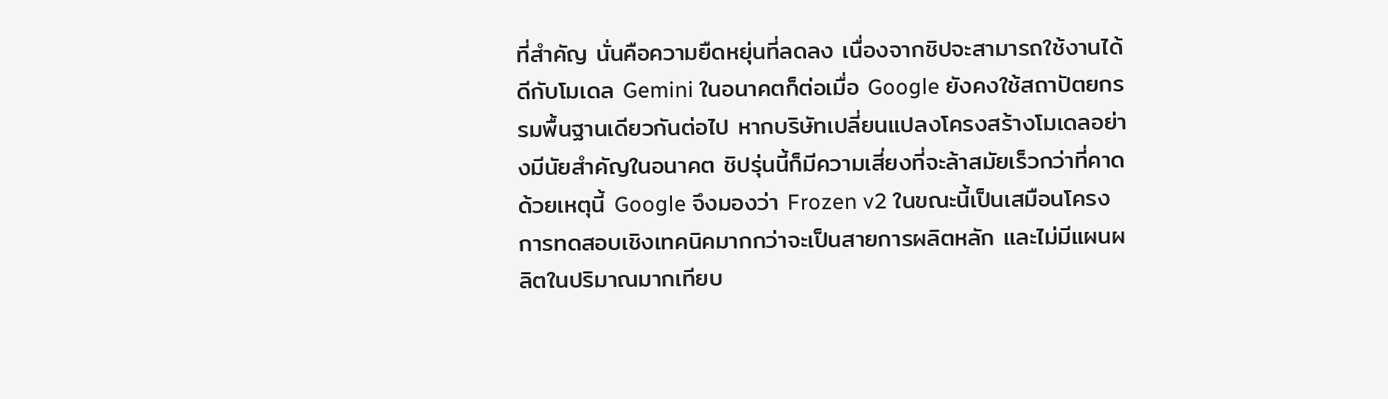ที่สำคัญ นั่นคือความยืดหยุ่นที่ลดลง เนื่องจากชิปจะสามารถใช้งานได้ดีกับโมเดล Gemini ในอนาคตก็ต่อเมื่อ Google ยังคงใช้สถาปัตยกรรมพื้นฐานเดียวกันต่อไป หากบริษัทเปลี่ยนแปลงโครงสร้างโมเดลอย่างมีนัยสำคัญในอนาคต ชิปรุ่นนี้ก็มีความเสี่ยงที่จะล้าสมัยเร็วกว่าที่คาด ด้วยเหตุนี้ Google จึงมองว่า Frozen v2 ในขณะนี้เป็นเสมือนโครงการทดสอบเชิงเทคนิคมากกว่าจะเป็นสายการผลิตหลัก และไม่มีแผนผลิตในปริมาณมากเทียบ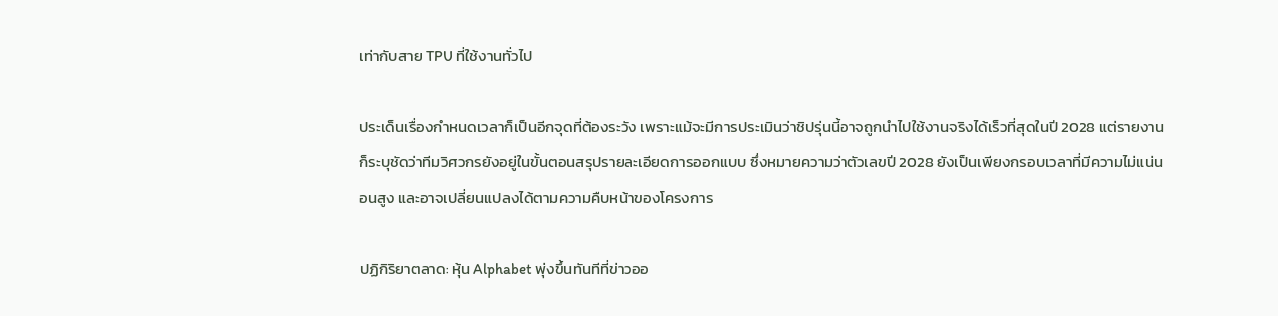เท่ากับสาย TPU ที่ใช้งานทั่วไป

ประเด็นเรื่องกำหนดเวลาก็เป็นอีกจุดที่ต้องระวัง เพราะแม้จะมีการประเมินว่าชิปรุ่นนี้อาจถูกนำไปใช้งานจริงได้เร็วที่สุดในปี 2028 แต่รายงานก็ระบุชัดว่าทีมวิศวกรยังอยู่ในขั้นตอนสรุปรายละเอียดการออกแบบ ซึ่งหมายความว่าตัวเลขปี 2028 ยังเป็นเพียงกรอบเวลาที่มีความไม่แน่นอนสูง และอาจเปลี่ยนแปลงได้ตามความคืบหน้าของโครงการ

ปฏิกิริยาตลาด: หุ้น Alphabet พุ่งขึ้นทันทีที่ข่าวออ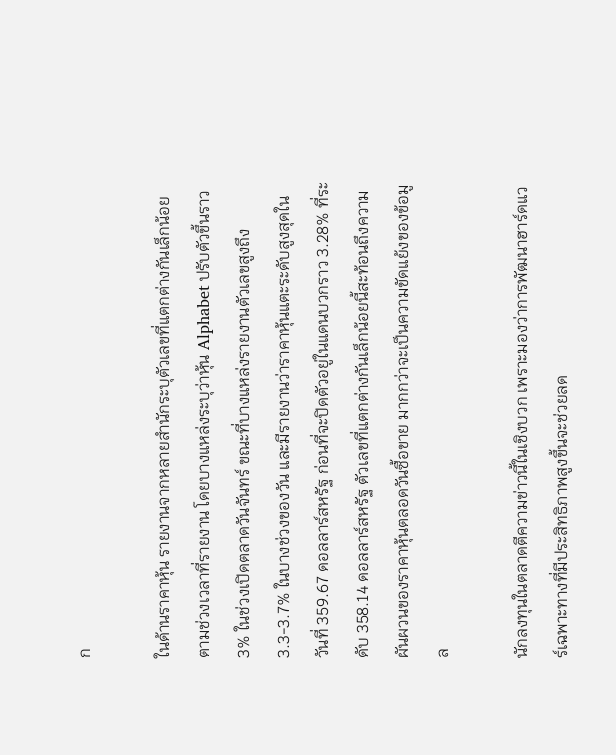ก

ในด้านราคาหุ้น รายงานจากหลายสำนักระบุตัวเลขที่แตกต่างกันเล็กน้อยตามช่วงเวลาที่รายงาน โดยบางแหล่งระบุว่าหุ้น Alphabet ปรับตัวขึ้นราว 3% ในช่วงเปิดตลาดวันจันทร์ ขณะที่บางแหล่งรายงานตัวเลขสูงถึง 3.3-3.7% ในบางช่วงของวัน และมีรายงานว่าราคาหุ้นแตะระดับสูงสุดในวันที่ 359.67 ดอลลาร์สหรัฐ ก่อนที่จะปิดตัวอยู่ในแดนบวกราว 3.28% ที่ระดับ 358.14 ดอลลาร์สหรัฐ ตัวเลขที่แตกต่างกันเล็กน้อยนี้สะท้อนถึงความผันผวนของราคาหุ้นตลอดวันซื้อขาย มากกว่าจะเป็นความขัดแย้งของข้อมูล

นักลงทุนในตลาดตีความข่าวนี้ในเชิงบวก เพราะมองว่าการพัฒนาฮาร์ดแวร์เฉพาะทางที่มีประสิทธิภาพสูงขึ้นจะช่วยลด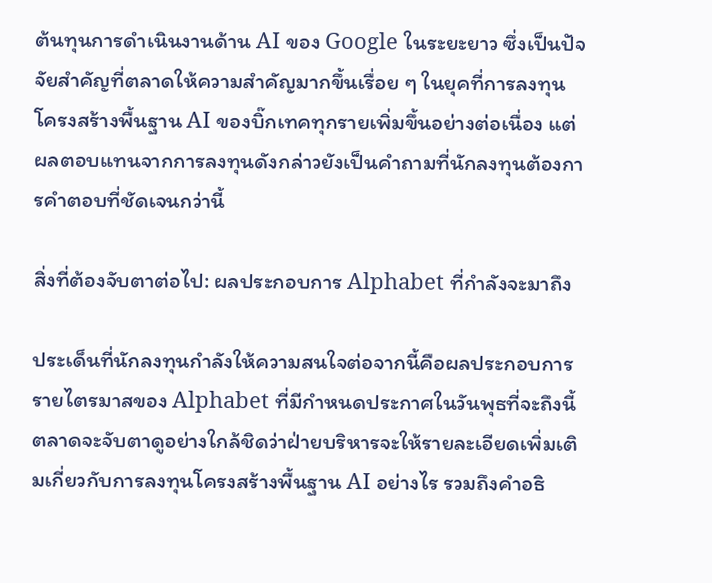ต้นทุนการดำเนินงานด้าน AI ของ Google ในระยะยาว ซึ่งเป็นปัจจัยสำคัญที่ตลาดให้ความสำคัญมากขึ้นเรื่อย ๆ ในยุคที่การลงทุนโครงสร้างพื้นฐาน AI ของบิ๊กเทคทุกรายเพิ่มขึ้นอย่างต่อเนื่อง แต่ผลตอบแทนจากการลงทุนดังกล่าวยังเป็นคำถามที่นักลงทุนต้องการคำตอบที่ชัดเจนกว่านี้

สิ่งที่ต้องจับตาต่อไป: ผลประกอบการ Alphabet ที่กำลังจะมาถึง

ประเด็นที่นักลงทุนกำลังให้ความสนใจต่อจากนี้คือผลประกอบการรายไตรมาสของ Alphabet ที่มีกำหนดประกาศในวันพุธที่จะถึงนี้ ตลาดจะจับตาดูอย่างใกล้ชิดว่าฝ่ายบริหารจะให้รายละเอียดเพิ่มเติมเกี่ยวกับการลงทุนโครงสร้างพื้นฐาน AI อย่างไร รวมถึงคำอธิ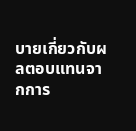บายเกี่ยวกับผลตอบแทนจากการ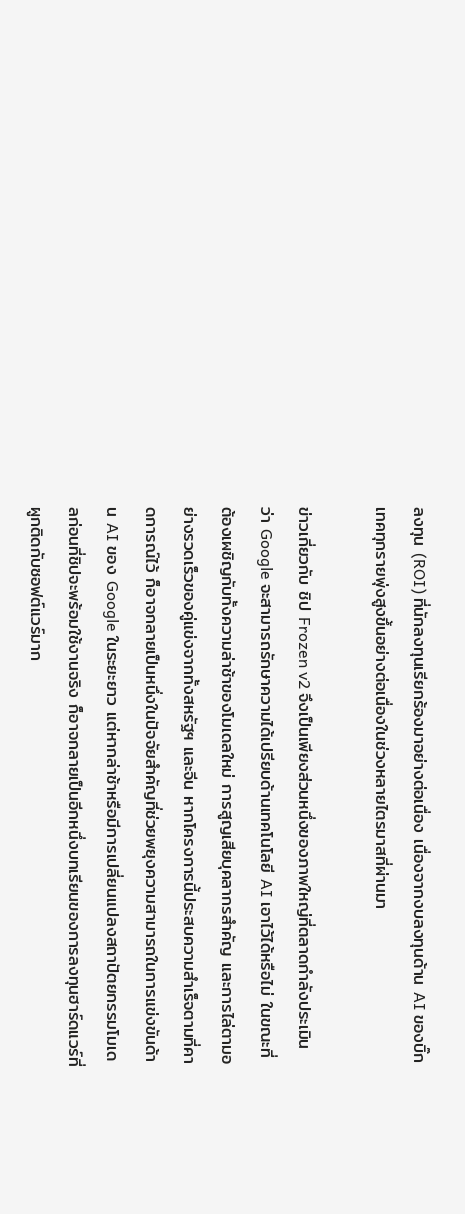ลงทุน (ROI) ที่นักลงทุนเรียกร้องมาอย่างต่อเนื่อง เนื่องจากงบลงทุนด้าน AI ของบิ๊กเทคทุกรายพุ่งสูงขึ้นอย่างต่อเนื่องในช่วงหลายไตรมาสที่ผ่านมา

ข่าวเกี่ยวกับ ชิป Frozen v2 จึงเป็นเพียงส่วนหนึ่งของภาพใหญ่ที่ตลาดกำลังประเมิน ว่า Google จะสามารถรักษาความได้เปรียบด้านเทคโนโลยี AI เอาไว้ได้หรือไม่ ในขณะที่ต้องเผชิญกับทั้งความล่าช้าของโมเดลใหม่ การสูญเสียบุคลากรสำคัญ และการไล่ตามอย่างรวดเร็วของคู่แข่งจากทั้งสหรัฐฯ และจีน หากโครงการนี้ประสบความสำเร็จตามที่คาดการณ์ไว้ ก็อาจกลายเป็นหนึ่งในปัจจัยสำคัญที่ช่วยพยุงความสามารถในการแข่งขันด้าน AI ของ Google ในระยะยาว แต่หากล่าช้าหรือมีการเปลี่ยนแปลงสถาปัตยกรรมโมเดลก่อนที่ชิปจะพร้อมใช้งานจริง ก็อาจกลายเป็นอีกหนึ่งบทเรียนของการลงทุนฮาร์ดแวร์ที่ผูกติดกับซอฟต์แวร์มาก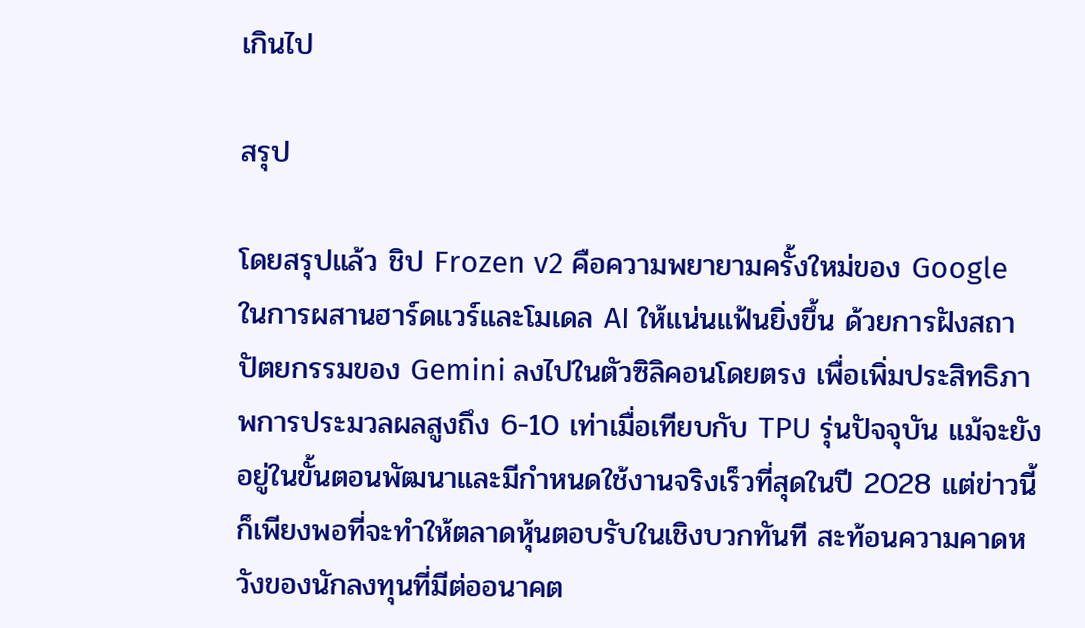เกินไป

สรุป

โดยสรุปแล้ว ชิป Frozen v2 คือความพยายามครั้งใหม่ของ Google ในการผสานฮาร์ดแวร์และโมเดล AI ให้แน่นแฟ้นยิ่งขึ้น ด้วยการฝังสถาปัตยกรรมของ Gemini ลงไปในตัวซิลิคอนโดยตรง เพื่อเพิ่มประสิทธิภาพการประมวลผลสูงถึง 6-10 เท่าเมื่อเทียบกับ TPU รุ่นปัจจุบัน แม้จะยังอยู่ในขั้นตอนพัฒนาและมีกำหนดใช้งานจริงเร็วที่สุดในปี 2028 แต่ข่าวนี้ก็เพียงพอที่จะทำให้ตลาดหุ้นตอบรับในเชิงบวกทันที สะท้อนความคาดหวังของนักลงทุนที่มีต่ออนาคต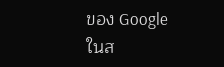ของ Google ในส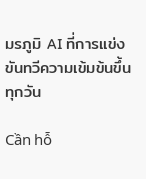มรภูมิ AI ที่การแข่งขันทวีความเข้มข้นขึ้นทุกวัน

Cần hỗ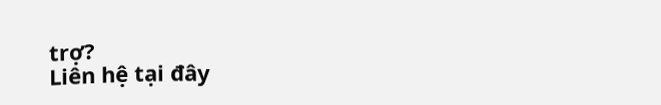trợ?
Liên hệ tại đây